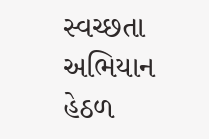સ્વચ્છતા અભિયાન હેઠળ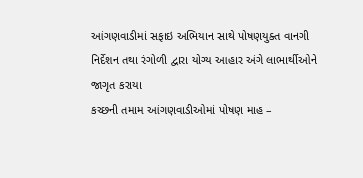આંગણવાડીમાં સફાઇ અભિયાન સાથે પોષણયુક્ત વાનગી નિર્દેશન તથા રંગોળી દ્વારા યોગ્ય આહાર અંગે લાભાર્થીઓને જાગૃત કરાયા
કચ્છની તમામ આંગણવાડીઓમાં પોષણ માહ –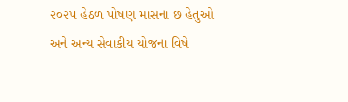૨૦૨૫ હેઠળ પોષણ માસના છ હેતુઓ અને અન્ય સેવાકીય યોજના વિષે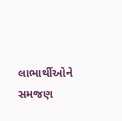લાભાર્થીઓને સમજણ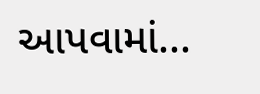આપવામાં...